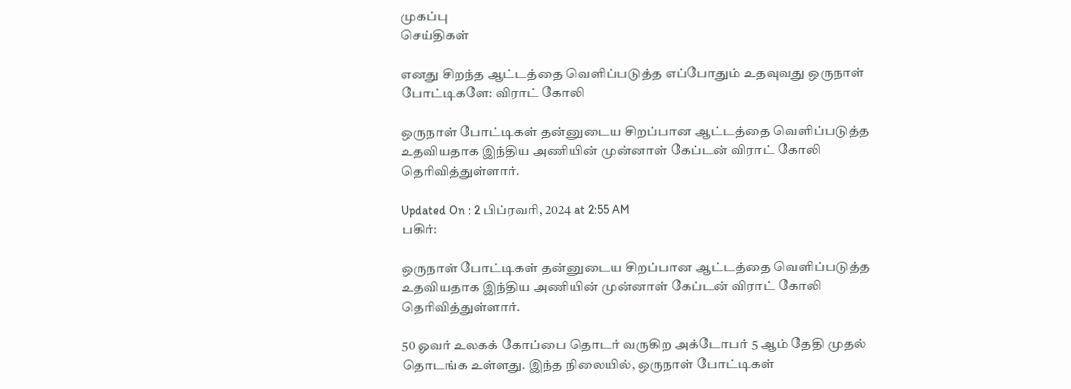முகப்பு
செய்திகள்

எனது சிறந்த ஆட்டத்தை வெளிப்படுத்த எப்போதும் உதவுவது ஒருநாள் போட்டிகளே: விராட் கோலி

ஒருநாள் போட்டிகள் தன்னுடைய சிறப்பான ஆட்டத்தை வெளிப்படுத்த உதவியதாக இந்திய அணியின் முன்னாள் கேப்டன் விராட் கோலி தெரிவித்துள்ளார்.

Updated On : 2 பிப்ரவரி, 2024 at 2:55 AM
பகிர்:

ஒருநாள் போட்டிகள் தன்னுடைய சிறப்பான ஆட்டத்தை வெளிப்படுத்த உதவியதாக இந்திய அணியின் முன்னாள் கேப்டன் விராட் கோலி தெரிவித்துள்ளார்.

50 ஓவர் உலகக் கோப்பை தொடர் வருகிற அக்டோபர் 5 ஆம் தேதி முதல் தொடங்க உள்ளது. இந்த நிலையில், ஒருநாள் போட்டிகள்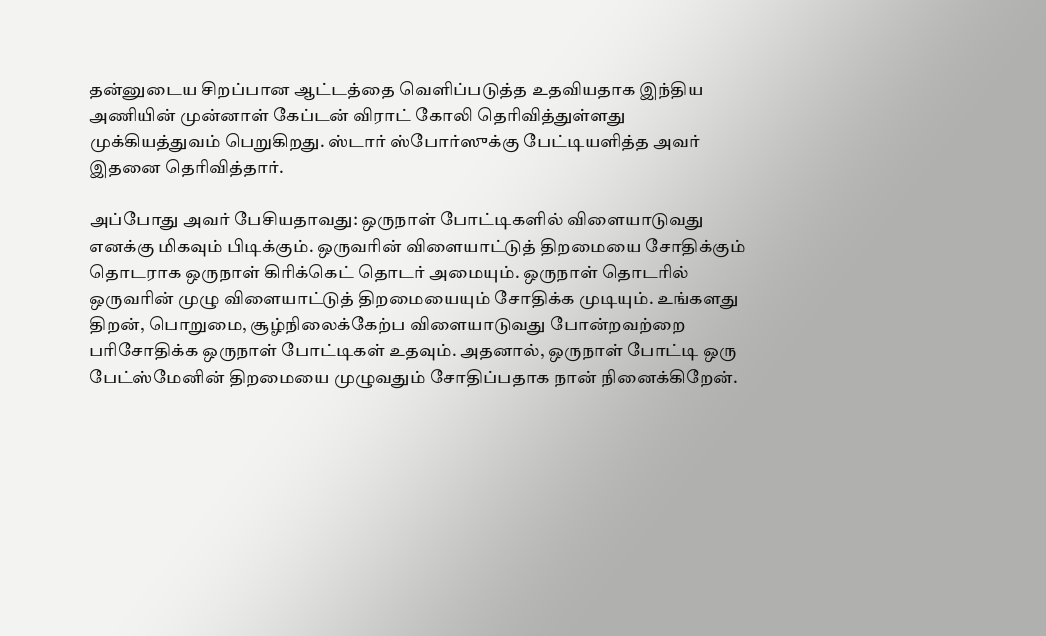தன்னுடைய சிறப்பான ஆட்டத்தை வெளிப்படுத்த உதவியதாக இந்திய அணியின் முன்னாள் கேப்டன் விராட் கோலி தெரிவித்துள்ளது முக்கியத்துவம் பெறுகிறது. ஸ்டார் ஸ்போர்ஸுக்கு பேட்டியளித்த அவர் இதனை தெரிவித்தார்.

அப்போது அவர் பேசியதாவது: ஒருநாள் போட்டிகளில் விளையாடுவது எனக்கு மிகவும் பிடிக்கும். ஒருவரின் விளையாட்டுத் திறமையை சோதிக்கும் தொடராக ஒருநாள் கிரிக்கெட் தொடர் அமையும். ஒருநாள் தொடரில் ஒருவரின் முழு விளையாட்டுத் திறமையையும் சோதிக்க முடியும். உங்களது திறன், பொறுமை, சூழ்நிலைக்கேற்ப விளையாடுவது போன்றவற்றை பரிசோதிக்க ஒருநாள் போட்டிகள் உதவும். அதனால், ஒருநாள் போட்டி ஒரு பேட்ஸ்மேனின் திறமையை முழுவதும் சோதிப்பதாக நான் நினைக்கிறேன்.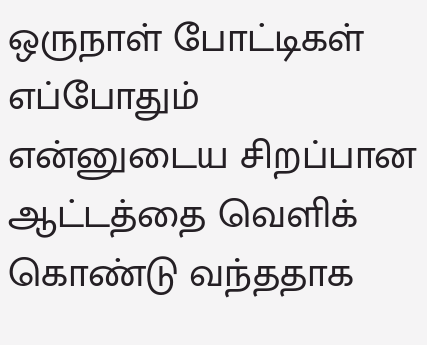ஒருநாள் போட்டிகள் எப்போதும் என்னுடைய சிறப்பான ஆட்டத்தை வெளிக் கொண்டு வந்ததாக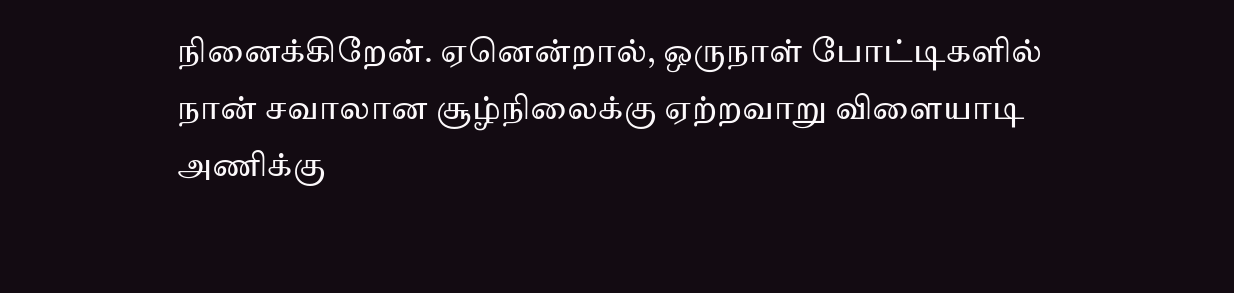நினைக்கிறேன். ஏனென்றால், ஒருநாள் போட்டிகளில் நான் சவாலான சூழ்நிலைக்கு ஏற்றவாறு விளையாடி அணிக்கு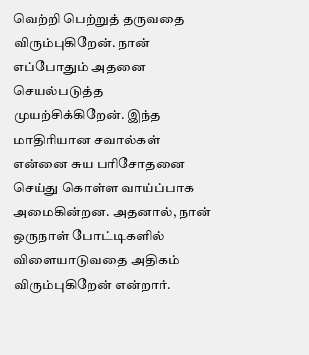வெற்றி பெற்றுத் தருவதை விரும்புகிறேன். நான் எப்போதும் அதனை செயல்படுத்த முயற்சிக்கிறேன். இந்த மாதிரியான சவால்கள் என்னை சுய பரிசோதனை செய்து கொள்ள வாய்ப்பாக அமைகின்றன. அதனால், நான் ஒருநாள் போட்டிகளில் விளையாடுவதை அதிகம் விரும்புகிறேன் என்றார்.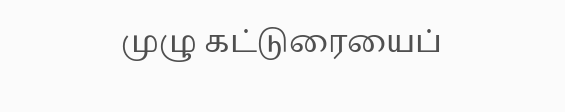முழு கட்டுரையைப்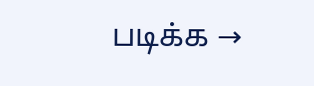படிக்க →